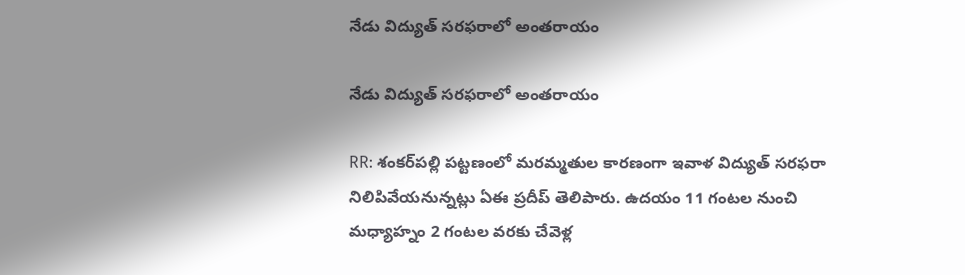నేడు విద్యుత్ సరఫరాలో అంతరాయం

నేడు విద్యుత్ సరఫరాలో అంతరాయం

RR: శంకర్‌పల్లి పట్టణంలో మరమ్మతుల కారణంగా ఇవాళ విద్యుత్ సరఫరా నిలిపివేయనున్నట్లు ఏఈ ప్రదీప్ తెలిపారు. ఉదయం 11 గంటల నుంచి మధ్యాహ్నం 2 గంటల వరకు చేవెళ్ల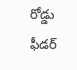రోడ్డు ఫీడర్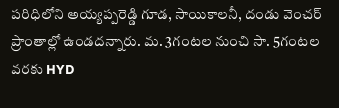పరిధిలోని అయ్యప్పరెడ్డి గూడ, సాయికాలనీ, దండు వెంచర్ ప్రాంతాల్లో ఉండదన్నారు. మ. 3గంటల నుంచి సా. 5గంటల వరకు HYD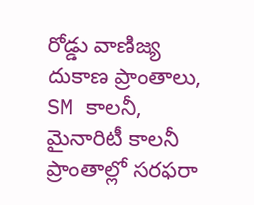రోడ్డు వాణిజ్య దుకాణ ప్రాంతాలు, SM కాలనీ, మైనారిటీ కాలనీ ప్రాంతాల్లో సరఫరా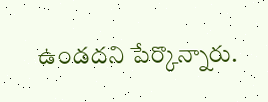ఉండదని పేర్కొన్నారు.